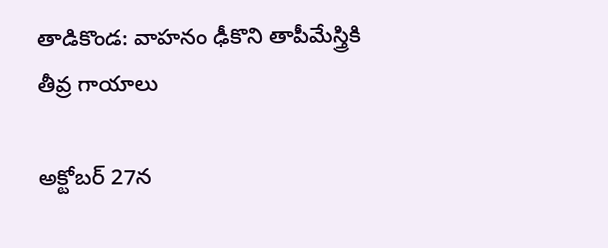తాడికొండ: వాహనం ఢీకొని తాపీమేస్త్రికి తీవ్ర గాయాలు

అక్టోబర్ 27న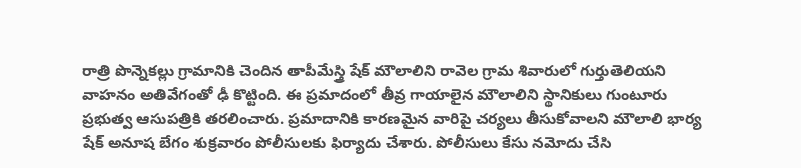రాత్రి పొన్నెకల్లు గ్రామానికి చెందిన తాపీమేస్త్రి షేక్ మౌలాలిని రావెల గ్రామ శివారులో గుర్తుతెలియని వాహనం అతివేగంతో ఢీ కొట్టింది. ఈ ప్రమాదంలో తీవ్ర గాయాలైన మౌలాలిని స్థానికులు గుంటూరు ప్రభుత్వ ఆసుపత్రికి తరలించారు. ప్రమాదానికి కారణమైన వారిపై చర్యలు తీసుకోవాలని మౌలాలి భార్య షేక్ అనూష బేగం శుక్రవారం పోలీసులకు ఫిర్యాదు చేశారు. పోలీసులు కేసు నమోదు చేసి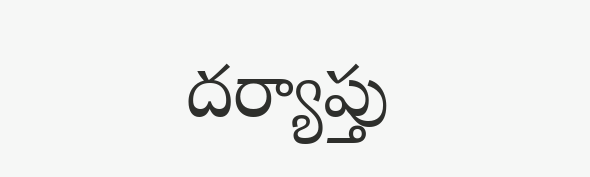దర్యాప్తు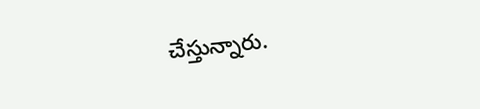చేస్తున్నారు.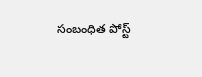సంబంధిత పోస్ట్